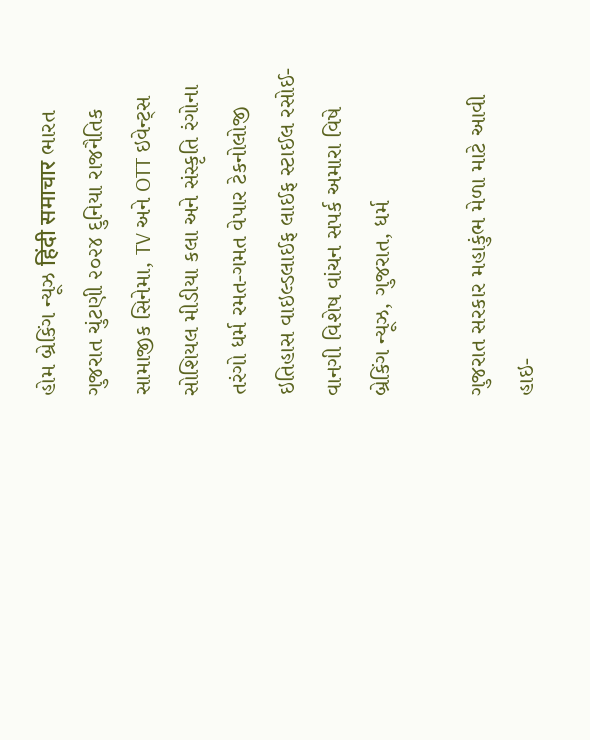હોમ બ્રેકિંગ ન્યૂઝ हिंदी समाचार ભારત ગુજરાત ચુંટણી ૨૦૨૪ દુનિયા રાજનૈતિક સામાજીક સિનેમા, TV અને OTT ઇવેન્ટ્સ સોશિયલ મીડીયા કલા અને સંસ્કૃતિ રંગોના તરંગો ધર્મ રમત-ગમત વેપાર ટેકનોલોજી ઇતિહાસ વાઇલ્ડલાઈફ લાઈફ સ્ટાઈલ રસોઈ-વાનગી વિશેષ વાંચન સપર્ક અમારા વિષે
બ્રેકિંગ ન્યૂઝ, ગુજરાત, ધર્મ

ગુજરાત સરકાર મહાકુંભ મેળા માટે આવી હાઇ-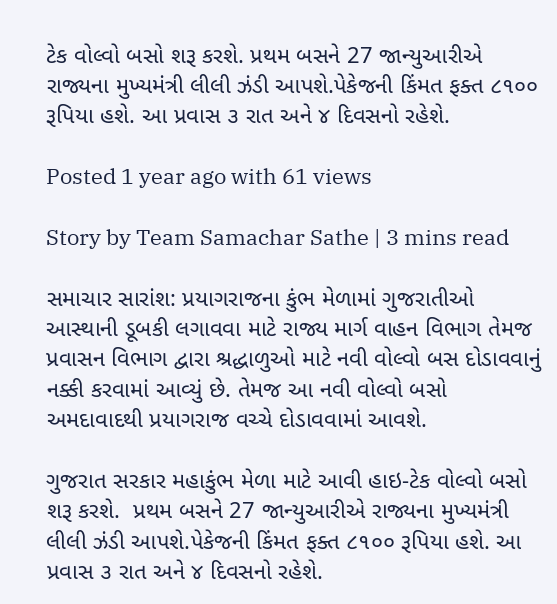ટેક વોલ્વો બસો શરૂ કરશે. પ્રથમ બસને 27 જાન્યુઆરીએ રાજ્યના મુખ્યમંત્રી લીલી ઝંડી આપશે.પેકેજની કિંમત ફક્ત ૮૧૦૦ રૂપિયા હશે. આ પ્રવાસ ૩ રાત અને ૪ દિવસનો રહેશે.

Posted 1 year ago with 61 views

Story by Team Samachar Sathe | 3 mins read

સમાચાર સારાંશ: પ્રયાગરાજના કુંભ મેળામાં ગુજરાતીઓ આસ્થાની ડૂબકી લગાવવા માટે રાજ્ય માર્ગ વાહન વિભાગ તેમજ પ્રવાસન વિભાગ દ્વારા શ્રદ્ધાળુઓ માટે નવી વોલ્વો બસ દોડાવવાનું નક્કી કરવામાં આવ્યું છે. તેમજ આ નવી વોલ્વો બસો અમદાવાદથી પ્રયાગરાજ વચ્ચે દોડાવવામાં આવશે.

ગુજરાત સરકાર મહાકુંભ મેળા માટે આવી હાઇ-ટેક વોલ્વો બસો શરૂ કરશે.  પ્રથમ બસને 27 જાન્યુઆરીએ રાજ્યના મુખ્યમંત્રી લીલી ઝંડી આપશે.પેકેજની કિંમત ફક્ત ૮૧૦૦ રૂપિયા હશે. આ પ્રવાસ ૩ રાત અને ૪ દિવસનો રહેશે.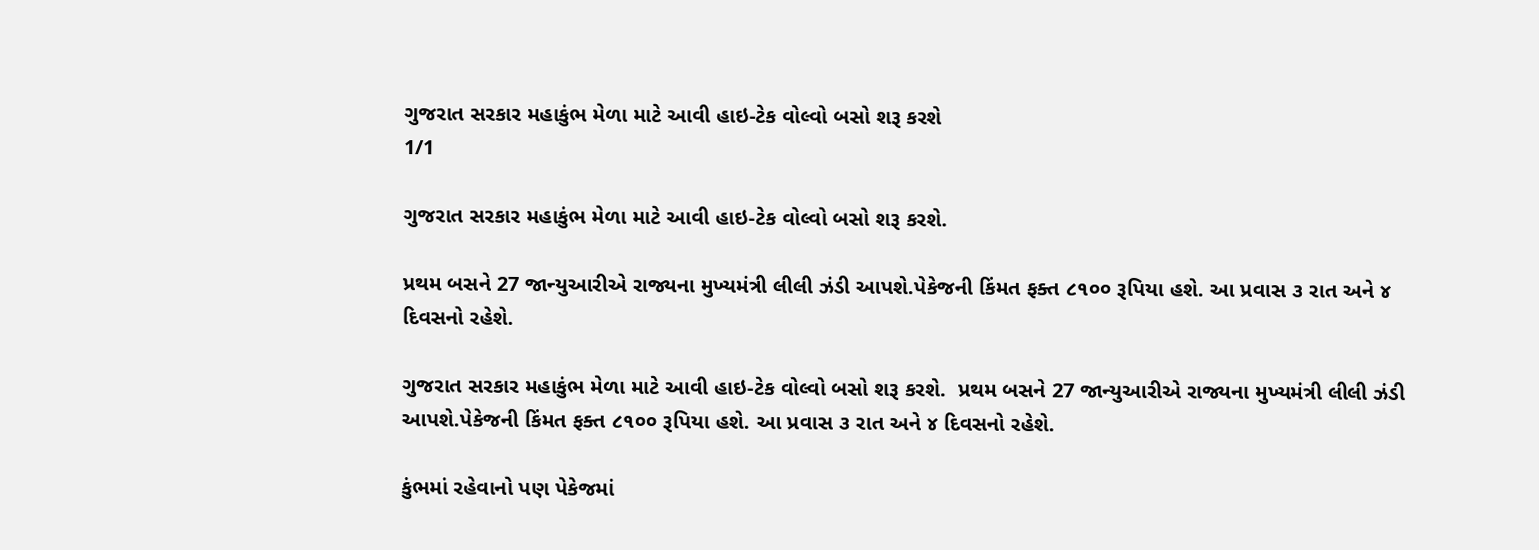ગુજરાત સરકાર મહાકુંભ મેળા માટે આવી હાઇ-ટેક વોલ્વો બસો શરૂ કરશે
1/1

ગુજરાત સરકાર મહાકુંભ મેળા માટે આવી હાઇ-ટેક વોલ્વો બસો શરૂ કરશે.

પ્રથમ બસને 27 જાન્યુઆરીએ રાજ્યના મુખ્યમંત્રી લીલી ઝંડી આપશે.પેકેજની કિંમત ફક્ત ૮૧૦૦ રૂપિયા હશે. આ પ્રવાસ ૩ રાત અને ૪ દિવસનો રહેશે.

ગુજરાત સરકાર મહાકુંભ મેળા માટે આવી હાઇ-ટેક વોલ્વો બસો શરૂ કરશે.  પ્રથમ બસને 27 જાન્યુઆરીએ રાજ્યના મુખ્યમંત્રી લીલી ઝંડી આપશે.પેકેજની કિંમત ફક્ત ૮૧૦૦ રૂપિયા હશે. આ પ્રવાસ ૩ રાત અને ૪ દિવસનો રહેશે.

કુંભમાં રહેવાનો પણ પેકેજમાં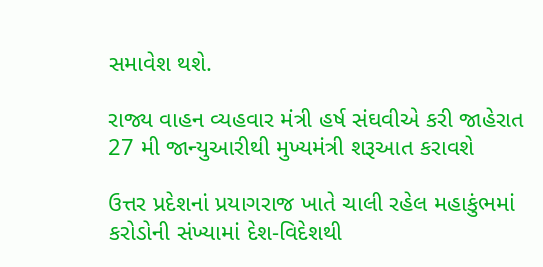સમાવેશ થશે.

રાજ્ય વાહન વ્યહવાર મંત્રી હર્ષ સંઘવીએ કરી જાહેરાત 27 મી જાન્યુઆરીથી મુખ્યમંત્રી શરૂઆત કરાવશે

ઉત્તર પ્રદેશનાં પ્રયાગરાજ ખાતે ચાલી રહેલ મહાકુંભમાં કરોડોની સંખ્યામાં દેશ-વિદેશથી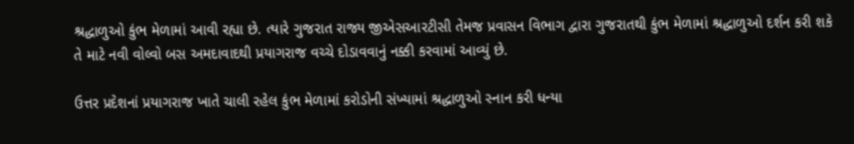શ્રદ્ધાળુઓ કુંભ મેળામાં આવી રહ્યા છે. ત્યારે ગુજરાત રાજ્ય જીએસઆરટીસી તેમજ પ્રવાસન વિભાગ દ્વારા ગુજરાતથી કુંભ મેળામાં શ્રદ્ધાળુઓ દર્શન કરી શકે તે માટે નવી વોલ્વો બસ અમદાવાદથી પ્રયાગરાજ વચ્ચે દોડાવવાનું નક્કી કરવામાં આવ્યું છે.

ઉત્તર પ્રદેશનાં પ્રયાગરાજ ખાતે ચાલી રહેલ કુંભ મેળામાં કરોડોની સંખ્યામાં શ્રદ્ધાળુઓ સ્નાન કરી ધન્યા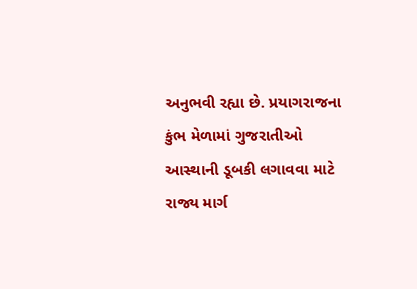અનુભવી રહ્યા છે. પ્રયાગરાજના કુંભ મેળામાં ગુજરાતીઓ આસ્થાની ડૂબકી લગાવવા માટે રાજ્ય માર્ગ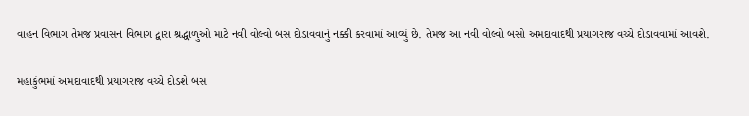વાહન વિભાગ તેમજ પ્રવાસન વિભાગ દ્વારા શ્રદ્ધાળુઓ માટે નવી વોલ્વો બસ દોડાવવાનું નક્કી કરવામાં આવ્યું છે. તેમજ આ નવી વોલ્વો બસો અમદાવાદથી પ્રયાગરાજ વચ્ચે દોડાવવામાં આવશે.

મહાકુંભમાં અમદાવાદથી પ્રયાગરાજ વચ્ચે દોડશે બસ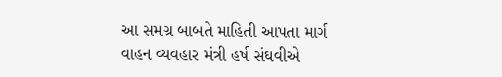આ સમગ્ર બાબતે માહિતી આપતા માર્ગ વાહન વ્યવહાર મંત્રી હર્ષ સંઘવીએ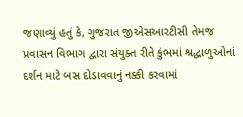જણાવ્યું હતું કે, ગુજરાત જીએસઆરટીસી તેમજ પ્રવાસન વિભાગ દ્વારા સંયુક્ત રીતે કુંભમાં શ્રદ્ધાળુઓનાં દર્શન માટે બસ દોડાવવાનું નક્કી કરવામાં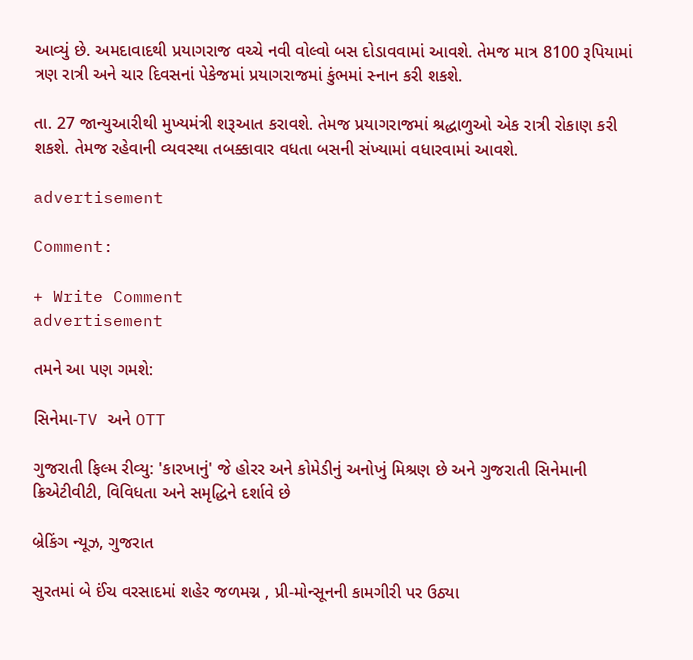આવ્યું છે. અમદાવાદથી પ્રયાગરાજ વચ્ચે નવી વોલ્વો બસ દોડાવવામાં આવશે. તેમજ માત્ર 8100 રૂપિયામાં ત્રણ રાત્રી અને ચાર દિવસનાં પેકેજમાં પ્રયાગરાજમાં કુંભમાં સ્નાન કરી શકશે.

તા. 27 જાન્યુઆરીથી મુખ્યમંત્રી શરૂઆત કરાવશે. તેમજ પ્રયાગરાજમાં શ્રદ્ધાળુઓ એક રાત્રી રોકાણ કરી શકશે. તેમજ રહેવાની વ્યવસ્થા તબક્કાવાર વધતા બસની સંખ્યામાં વધારવામાં આવશે.

advertisement

Comment:

+ Write Comment
advertisement

તમને આ પણ ગમશે:

સિનેમા-TV અને OTT

ગુજરાતી ફિલ્મ રીવ્યુ: 'કારખાનું' જે હોરર અને કોમેડીનું અનોખું મિશ્રણ છે અને ગુજરાતી સિનેમાની ક્રિએટીવીટી, વિવિધતા અને સમૃદ્ધિને દર્શાવે છે

બ્રેકિંગ ન્યૂઝ, ગુજરાત

સુરતમાં બે ઈંચ વરસાદમાં શહેર જળમગ્ન , પ્રી-મોન્સૂનની કામગીરી પર ઉઠ્યા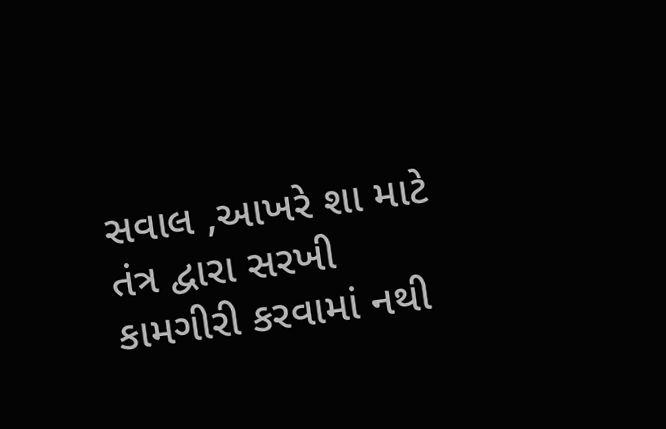સવાલ ,આખરે શા માટે તંત્ર દ્વારા સરખી કામગીરી કરવામાં નથી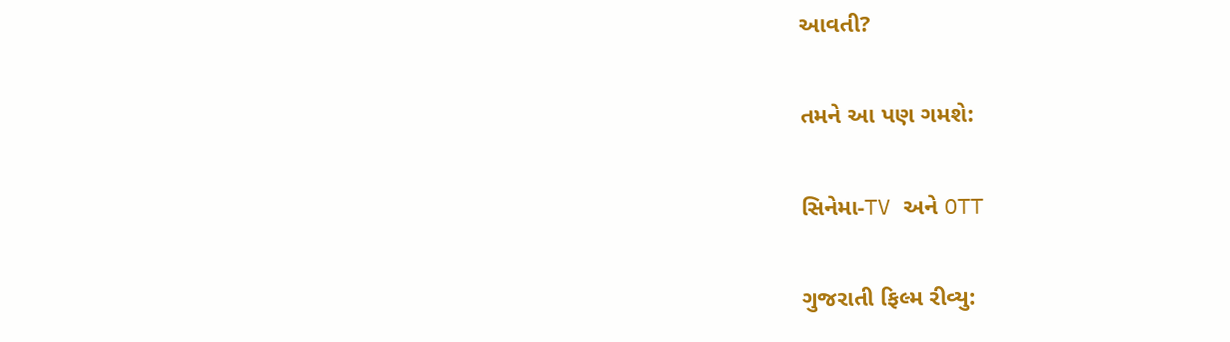આવતી?

તમને આ પણ ગમશે:

સિનેમા-TV અને OTT

ગુજરાતી ફિલ્મ રીવ્યુ: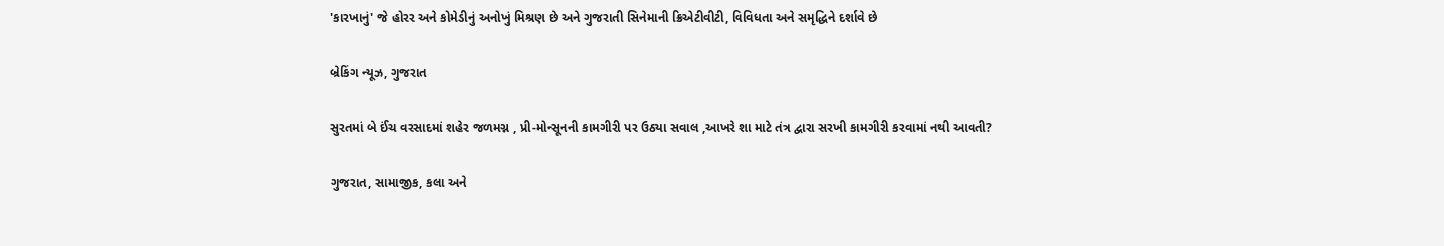'કારખાનું' જે હોરર અને કોમેડીનું અનોખું મિશ્રણ છે અને ગુજરાતી સિનેમાની ક્રિએટીવીટી, વિવિધતા અને સમૃદ્ધિને દર્શાવે છે

બ્રેકિંગ ન્યૂઝ, ગુજરાત

સુરતમાં બે ઈંચ વરસાદમાં શહેર જળમગ્ન , પ્રી-મોન્સૂનની કામગીરી પર ઉઠ્યા સવાલ ,આખરે શા માટે તંત્ર દ્વારા સરખી કામગીરી કરવામાં નથી આવતી?

ગુજરાત, સામાજીક, કલા અને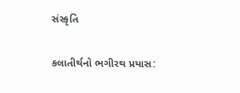સંસ્કૃતિ

કલાતીર્થનો ભગીરથ પ્રયાસ: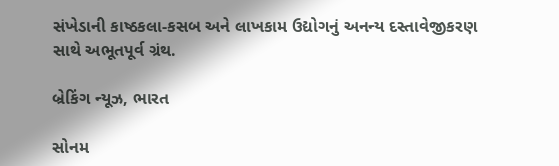સંખેડાની કાષ્ઠકલા-કસબ અને લાખકામ ઉદ્યોગનું અનન્ય દસ્તાવેજીકરણ સાથે અભૂતપૂર્વ ગ્રંથ.

બ્રેકિંગ ન્યૂઝ, ભારત

સોનમ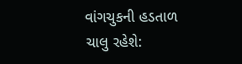વાંગચુકની હડતાળ ચાલુ રહેશે: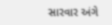સારવાર અંગે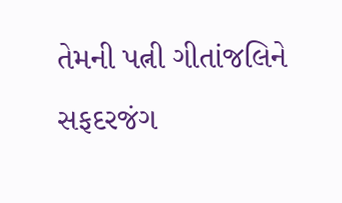તેમની પત્ની ગીતાંજલિને સફદરજંગ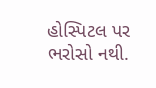હોસ્પિટલ પર ભરોસો નથી.